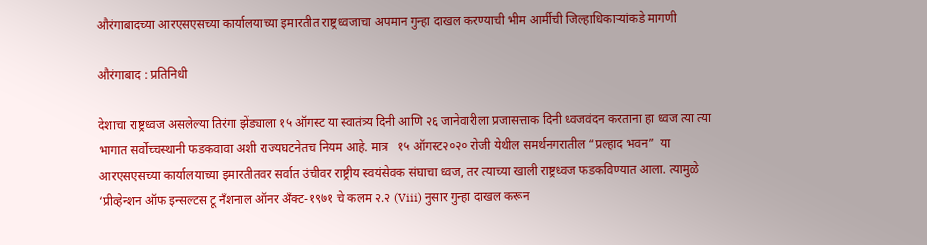औरंगाबादच्या आरएसएसच्या कार्यालयाच्या इमारतीत राष्ट्रध्वजाचा अपमान गुन्हा दाखल करण्याची भीम आर्मीची जिल्हाधिकाऱ्यांकडे मागणी

औरंगाबाद : प्रतिनिधी

देशाचा राष्ट्रध्वज असलेल्या तिरंगा झेंड्याला १५ ऑगस्ट या स्वातंत्र्य दिनी आणि २६ जानेवारीला प्रजासत्ताक दिनी ध्वजवंदन करताना हा ध्वज त्या त्या भागात सर्वोच्चस्थानी फडकवावा अशी राज्यघटनेतच नियम आहे. मात्र   १५ ऑगस्ट२०२० रोजी येथील समर्थनगरातील “प्रल्हाद भवन”  या आरएसएसच्या कार्यालयाच्या इमारतीतवर सर्वात उंचीवर राष्ट्रीय स्वयंसेवक संघाचा ध्वज, तर त्याच्या खाली राष्ट्रध्वज फडकविण्यात आला. त्यामुळे ‘प्रीव्हेन्शन ऑफ इन्सल्टस टू नँशनाल ऑनर अँक्ट-१९७१ चे कलम २.२ (Viii) नुसार गुन्हा दाखल करून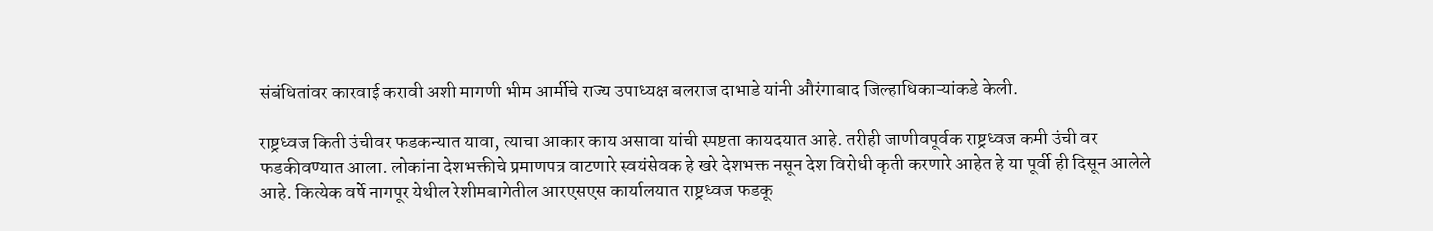संबंधितांवर कारवाई करावी अशी मागणी भीम आर्मीचे राज्य उपाध्यक्ष बलराज दाभाडे यांनी औरंगाबाद जिल्हाधिकाऱ्यांकडे केली.

राष्ट्रध्वज किती उंचीवर फडकन्यात यावा, त्याचा आकार काय असावा यांची स्पष्टता कायदयात आहे. तरीही जाणीवपूर्वक राष्ट्रध्वज कमी उंची वर फडकीवण्यात आला. लोकांना देशभक्तीचे प्रमाणपत्र वाटणारे स्वयंसेवक हे खरे देशभक्त नसून देश विरोधी कृती करणारे आहेत हे या पूर्वी ही दिसून आलेले आहे. कित्येक वर्षे नागपूर येथील रेशीमबागेतील आरएसएस कार्यालयात राष्ट्रध्वज फडकू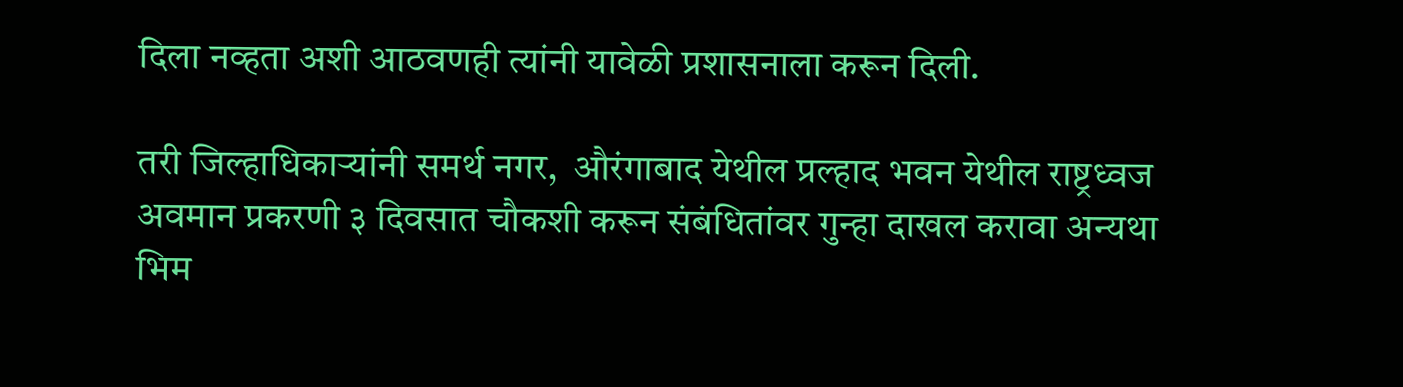दिला नव्हता अशी आठवणही त्यांनी यावेळी प्रशासनाला करून दिली.

तरी जिल्हाधिकाऱ्यांनी समर्थ नगर,  औरंगाबाद येथील प्रल्हाद भवन येथील राष्ट्रध्वज अवमान प्रकरणी ३ दिवसात चौकशी करून संबंधितांवर गुन्हा दाखल करावा अन्यथा भिम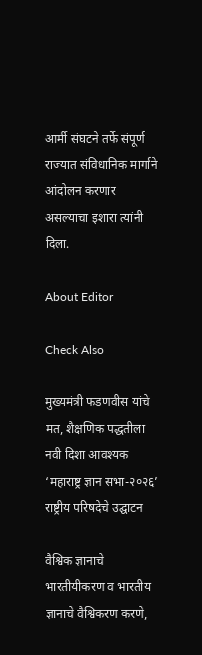आर्मी संघटने तर्फे संपूर्ण राज्यात संविधानिक मार्गाने आंदोलन करणार असल्याचा इशारा त्यांनी दिला.

About Editor

Check Also

मुख्यमंत्री फडणवीस यांचे मत, शैक्षणिक पद्धतीला नवी दिशा आवश्यक ‘महाराष्ट्र ज्ञान सभा-२०२६’ राष्ट्रीय परिषदेचे उद्घाटन

वैश्विक ज्ञानाचे भारतीयीकरण व भारतीय ज्ञानाचे वैश्विकरण करणे,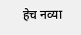हेच नव्या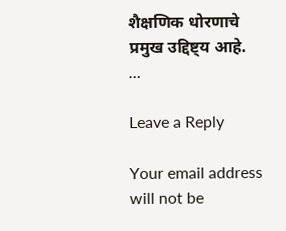शैक्षणिक धोरणाचे प्रमुख उद्दिष्ट्य आहे. …

Leave a Reply

Your email address will not be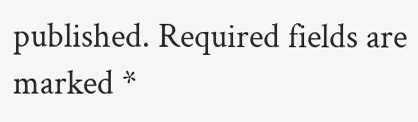published. Required fields are marked *